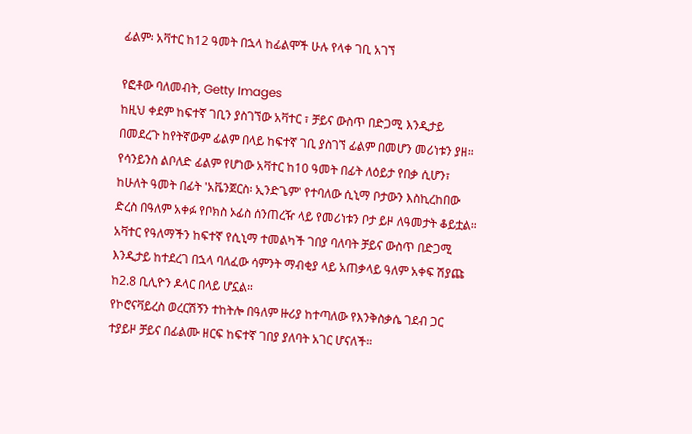ፊልም፡ አቫተር ከ12 ዓመት በኋላ ከፊልሞች ሁሉ የላቀ ገቢ አገኘ

የፎቶው ባለመብት, Getty Images
ከዚህ ቀደም ከፍተኛ ገቢን ያስገኘው አቫተር ፣ ቻይና ውስጥ በድጋሚ እንዲታይ በመደረጉ ከየትኛውም ፊልም በላይ ከፍተኛ ገቢ ያስገኘ ፊልም በመሆን መሪነቱን ያዘ።
የሳንይንስ ልቦለድ ፊልም የሆነው አቫተር ከ10 ዓመት በፊት ለዕይታ የበቃ ሲሆን፣ ከሁለት ዓመት በፊት 'አቬንጀርስ፡ ኢንድጌም' የተባለው ሲኒማ ቦታውን እስኪረከበው ድረስ በዓለም አቀፉ የቦክስ ኦፊስ ሰንጠረዥ ላይ የመሪነቱን ቦታ ይዞ ለዓመታት ቆይቷል።
አቫተር የዓለማችን ከፍተኛ የሲኒማ ተመልካች ገበያ ባለባት ቻይና ውስጥ በድጋሚ እንዲታይ ከተደረገ በኋላ ባለፈው ሳምንት ማብቂያ ላይ አጠቃላይ ዓለም አቀፍ ሽያጩ ከ2.8 ቢሊዮን ዶላር በላይ ሆኗል።
የኮሮናቫይረስ ወረርሽኝን ተከትሎ በዓለም ዙሪያ ከተጣለው የእንቅስቃሴ ገደብ ጋር ተያይዞ ቻይና በፊልሙ ዘርፍ ከፍተኛ ገበያ ያለባት አገር ሆናለች።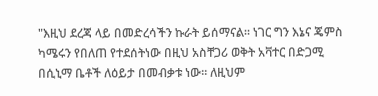"እዚህ ደረጃ ላይ በመድረሳችን ኩራት ይሰማናል። ነገር ግን እኔና ጄምስ ካሜሩን የበለጠ የተደሰትነው በዚህ አስቸጋሪ ወቅት አቫተር በድጋሚ በሲኒማ ቤቶች ለዕይታ በመብቃቱ ነው። ለዚህም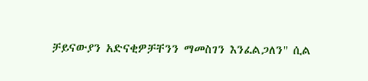ቻይናውያን አድናቂዎቻቸንን ማመስገን እንፈልጋለን" ሲል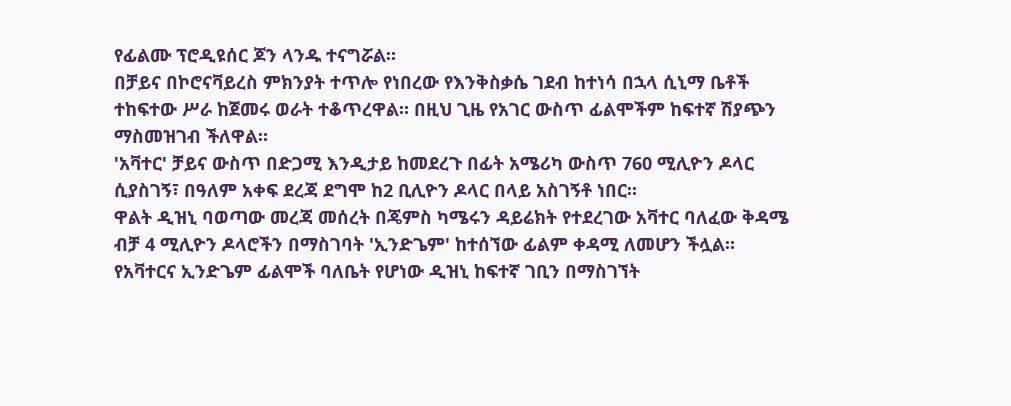የፊልሙ ፕሮዲዩሰር ጆን ላንዱ ተናግሯል።
በቻይና በኮሮናቫይረስ ምክንያት ተጥሎ የነበረው የእንቅስቃሴ ገደብ ከተነሳ በኋላ ሲኒማ ቤቶች ተከፍተው ሥራ ከጀመሩ ወራት ተቆጥረዋል። በዚህ ጊዜ የአገር ውስጥ ፊልሞችም ከፍተኛ ሽያጭን ማስመዝገብ ችለዋል።
'አቫተር' ቻይና ውስጥ በድጋሚ እንዲታይ ከመደረጉ በፊት አሜሪካ ውስጥ 760 ሚሊዮን ዶላር ሲያስገኝ፣ በዓለም አቀፍ ደረጃ ደግሞ ከ2 ቢሊዮን ዶላር በላይ አስገኝቶ ነበር።
ዋልት ዲዝኒ ባወጣው መረጃ መሰረት በጄምስ ካሜሩን ዳይሬክት የተደረገው አቫተር ባለፈው ቅዳሜ ብቻ 4 ሚሊዮን ዶላሮችን በማስገባት 'ኢንድጌም' ከተሰኘው ፊልም ቀዳሚ ለመሆን ችሏል።
የአቫተርና ኢንድጌም ፊልሞች ባለቤት የሆነው ዲዝኒ ከፍተኛ ገቢን በማስገኘት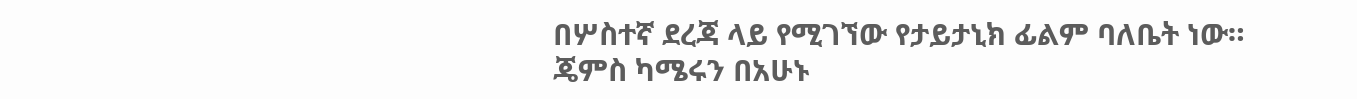በሦስተኛ ደረጃ ላይ የሚገኘው የታይታኒክ ፊልም ባለቤት ነው።
ጄምስ ካሜሩን በአሁኑ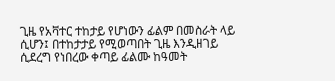ጊዜ የአቫተር ተከታይ የሆነውን ፊልም በመስራት ላይ ሲሆን፤ በተከታታይ የሚወጣበት ጊዜ እንዲዘገይ ሲደረግ የነበረው ቀጣይ ፊልሙ ከዓመት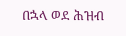በኋላ ወደ ሕዝብ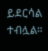ይደርሳል ተብሏል።